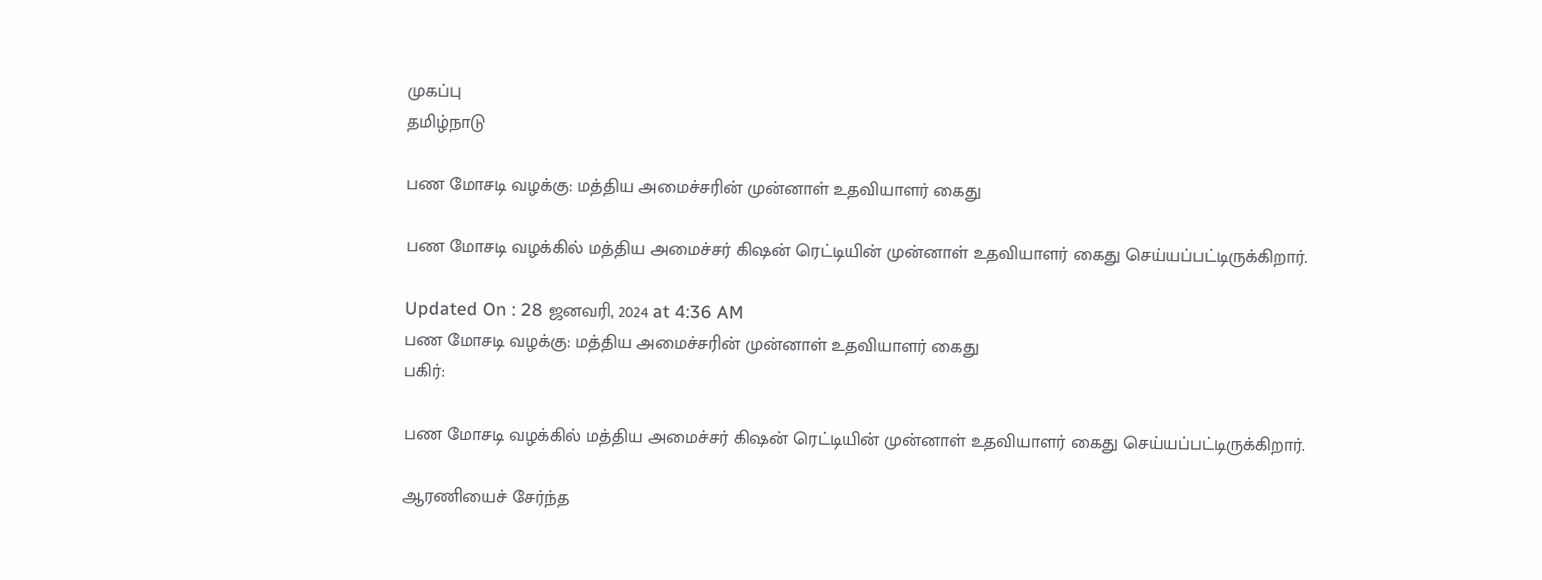முகப்பு
தமிழ்நாடு

பண மோசடி வழக்கு: மத்திய அமைச்சரின் முன்னாள் உதவியாளர் கைது

பண மோசடி வழக்கில் மத்திய அமைச்சர் கிஷன் ரெட்டியின் முன்னாள் உதவியாளர் கைது செய்யப்பட்டிருக்கிறார்.

Updated On : 28 ஜனவரி, 2024 at 4:36 AM
பண மோசடி வழக்கு: மத்திய அமைச்சரின் முன்னாள் உதவியாளர் கைது
பகிர்:

பண மோசடி வழக்கில் மத்திய அமைச்சர் கிஷன் ரெட்டியின் முன்னாள் உதவியாளர் கைது செய்யப்பட்டிருக்கிறார்.

ஆரணியைச் சேர்ந்த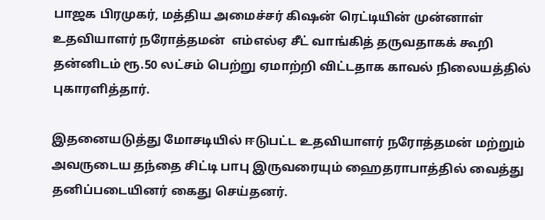பாஜக பிரமுகர், மத்திய அமைச்சர் கிஷன் ரெட்டியின் முன்னாள் உதவியாளர் நரோத்தமன்  எம்எல்ஏ சீட் வாங்கித் தருவதாகக் கூறி தன்னிடம் ரூ.50 லட்சம் பெற்று ஏமாற்றி விட்டதாக காவல் நிலையத்தில் புகாரளித்தார்.

இதனையடுத்து மோசடியில் ஈடுபட்ட உதவியாளர் நரோத்தமன் மற்றும் அவருடைய தந்தை சிட்டி பாபு இருவரையும் ஹைதராபாத்தில் வைத்து தனிப்படையினர் கைது செய்தனர்.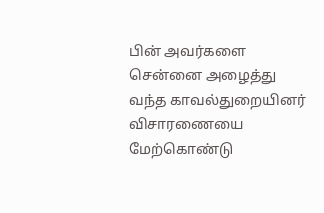பின் அவர்களை சென்னை அழைத்து வந்த காவல்துறையினர் விசாரணையை மேற்கொண்டு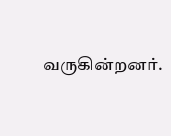வருகின்றனர்.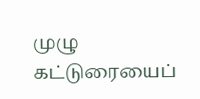முழு கட்டுரையைப்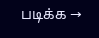படிக்க →